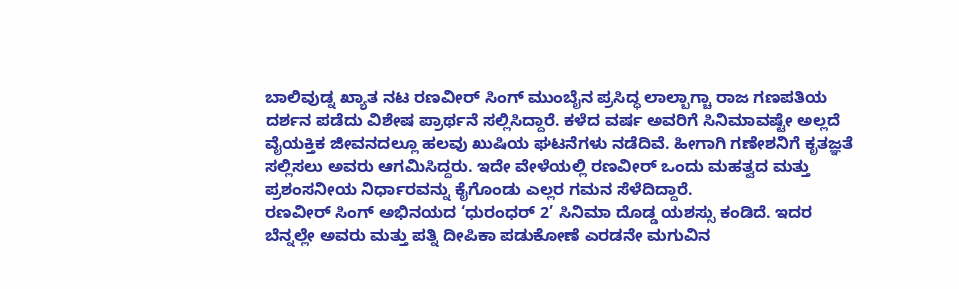ಬಾಲಿವುಡ್ನ ಖ್ಯಾತ ನಟ ರಣವೀರ್ ಸಿಂಗ್ ಮುಂಬೈನ ಪ್ರಸಿದ್ಧ ಲಾಲ್ಬಾಗ್ಚಾ ರಾಜ ಗಣಪತಿಯ ದರ್ಶನ ಪಡೆದು ವಿಶೇಷ ಪ್ರಾರ್ಥನೆ ಸಲ್ಲಿಸಿದ್ದಾರೆ. ಕಳೆದ ವರ್ಷ ಅವರಿಗೆ ಸಿನಿಮಾವಷ್ಟೇ ಅಲ್ಲದೆ ವೈಯಕ್ತಿಕ ಜೀವನದಲ್ಲೂ ಹಲವು ಖುಷಿಯ ಘಟನೆಗಳು ನಡೆದಿವೆ. ಹೀಗಾಗಿ ಗಣೇಶನಿಗೆ ಕೃತಜ್ಞತೆ ಸಲ್ಲಿಸಲು ಅವರು ಆಗಮಿಸಿದ್ದರು. ಇದೇ ವೇಳೆಯಲ್ಲಿ ರಣವೀರ್ ಒಂದು ಮಹತ್ವದ ಮತ್ತು ಪ್ರಶಂಸನೀಯ ನಿರ್ಧಾರವನ್ನು ಕೈಗೊಂಡು ಎಲ್ಲರ ಗಮನ ಸೆಳೆದಿದ್ದಾರೆ.
ರಣವೀರ್ ಸಿಂಗ್ ಅಭಿನಯದ ‘ಧುರಂಧರ್ 2’ ಸಿನಿಮಾ ದೊಡ್ಡ ಯಶಸ್ಸು ಕಂಡಿದೆ. ಇದರ ಬೆನ್ನಲ್ಲೇ ಅವರು ಮತ್ತು ಪತ್ನಿ ದೀಪಿಕಾ ಪಡುಕೋಣೆ ಎರಡನೇ ಮಗುವಿನ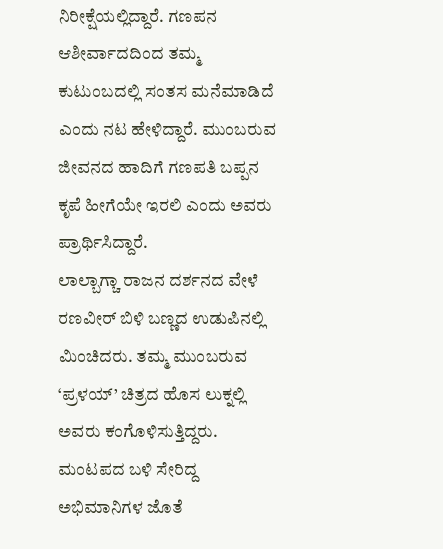ನಿರೀಕ್ಷೆಯಲ್ಲಿದ್ದಾರೆ. ಗಣಪನ ಆಶೀರ್ವಾದದಿಂದ ತಮ್ಮ ಕುಟುಂಬದಲ್ಲಿ ಸಂತಸ ಮನೆಮಾಡಿದೆ ಎಂದು ನಟ ಹೇಳಿದ್ದಾರೆ. ಮುಂಬರುವ ಜೀವನದ ಹಾದಿಗೆ ಗಣಪತಿ ಬಪ್ಪನ ಕೃಪೆ ಹೀಗೆಯೇ ಇರಲಿ ಎಂದು ಅವರು ಪ್ರಾರ್ಥಿಸಿದ್ದಾರೆ.
ಲಾಲ್ಬಾಗ್ಚಾ ರಾಜನ ದರ್ಶನದ ವೇಳೆ ರಣವೀರ್ ಬಿಳಿ ಬಣ್ಣದ ಉಡುಪಿನಲ್ಲಿ ಮಿಂಚಿದರು. ತಮ್ಮ ಮುಂಬರುವ ‘ಪ್ರಳಯ್’ ಚಿತ್ರದ ಹೊಸ ಲುಕ್ನಲ್ಲಿ ಅವರು ಕಂಗೊಳಿಸುತ್ತಿದ್ದರು. ಮಂಟಪದ ಬಳಿ ಸೇರಿದ್ದ ಅಭಿಮಾನಿಗಳ ಜೊತೆ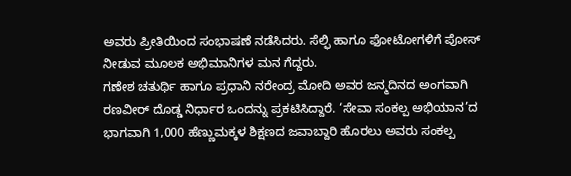ಅವರು ಪ್ರೀತಿಯಿಂದ ಸಂಭಾಷಣೆ ನಡೆಸಿದರು. ಸೆಲ್ಫಿ ಹಾಗೂ ಫೋಟೋಗಳಿಗೆ ಪೋಸ್ ನೀಡುವ ಮೂಲಕ ಅಭಿಮಾನಿಗಳ ಮನ ಗೆದ್ದರು.
ಗಣೇಶ ಚತುರ್ಥಿ ಹಾಗೂ ಪ್ರಧಾನಿ ನರೇಂದ್ರ ಮೋದಿ ಅವರ ಜನ್ಮದಿನದ ಅಂಗವಾಗಿ ರಣವೀರ್ ದೊಡ್ಡ ನಿರ್ಧಾರ ಒಂದನ್ನು ಪ್ರಕಟಿಸಿದ್ದಾರೆ. ‘ಸೇವಾ ಸಂಕಲ್ಪ ಅಭಿಯಾನ’ದ ಭಾಗವಾಗಿ 1,000 ಹೆಣ್ಣುಮಕ್ಕಳ ಶಿಕ್ಷಣದ ಜವಾಬ್ದಾರಿ ಹೊರಲು ಅವರು ಸಂಕಲ್ಪ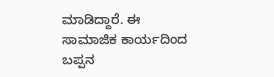ಮಾಡಿದ್ದಾರೆ. ಈ ಸಾಮಾಜಿಕ ಕಾರ್ಯದಿಂದ ಬಪ್ಪನ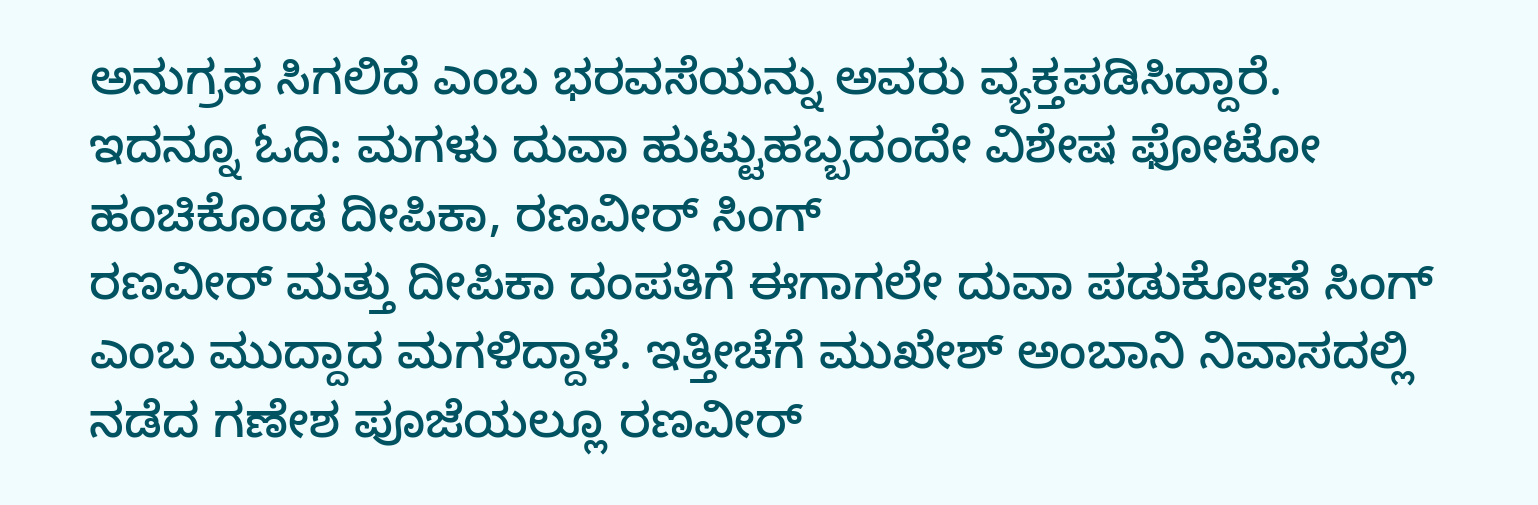ಅನುಗ್ರಹ ಸಿಗಲಿದೆ ಎಂಬ ಭರವಸೆಯನ್ನು ಅವರು ವ್ಯಕ್ತಪಡಿಸಿದ್ದಾರೆ.
ಇದನ್ನೂ ಓದಿ: ಮಗಳು ದುವಾ ಹುಟ್ಟುಹಬ್ಬದಂದೇ ವಿಶೇಷ ಫೋಟೋ ಹಂಚಿಕೊಂಡ ದೀಪಿಕಾ, ರಣವೀರ್ ಸಿಂಗ್
ರಣವೀರ್ ಮತ್ತು ದೀಪಿಕಾ ದಂಪತಿಗೆ ಈಗಾಗಲೇ ದುವಾ ಪಡುಕೋಣೆ ಸಿಂಗ್ ಎಂಬ ಮುದ್ದಾದ ಮಗಳಿದ್ದಾಳೆ. ಇತ್ತೀಚೆಗೆ ಮುಖೇಶ್ ಅಂಬಾನಿ ನಿವಾಸದಲ್ಲಿ ನಡೆದ ಗಣೇಶ ಪೂಜೆಯಲ್ಲೂ ರಣವೀರ್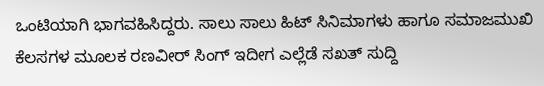ಒಂಟಿಯಾಗಿ ಭಾಗವಹಿಸಿದ್ದರು. ಸಾಲು ಸಾಲು ಹಿಟ್ ಸಿನಿಮಾಗಳು ಹಾಗೂ ಸಮಾಜಮುಖಿ ಕೆಲಸಗಳ ಮೂಲಕ ರಣವೀರ್ ಸಿಂಗ್ ಇದೀಗ ಎಲ್ಲೆಡೆ ಸಖತ್ ಸುದ್ದಿ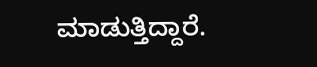ಮಾಡುತ್ತಿದ್ದಾರೆ.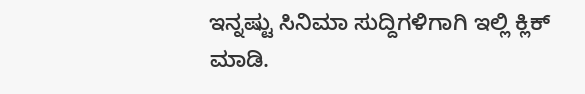ಇನ್ನಷ್ಟು ಸಿನಿಮಾ ಸುದ್ದಿಗಳಿಗಾಗಿ ಇಲ್ಲಿ ಕ್ಲಿಕ್ ಮಾಡಿ.